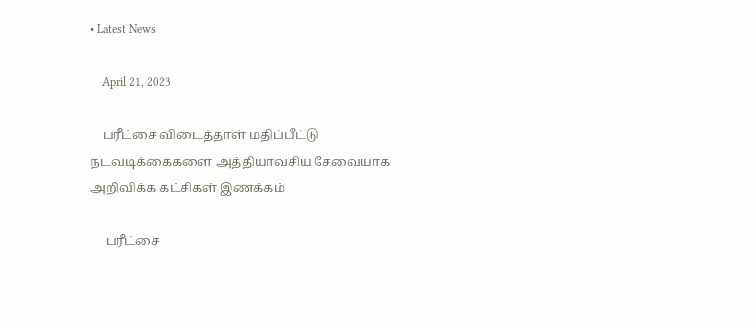• Latest News

    April 21, 2023

    பரீட்சை விடைத்தாள் மதிப்பீட்டு நடவடிக்கைகளை அத்தியாவசிய சேவையாக அறிவிக்க கட்சிகள் இணக்கம்

     பரீட்சை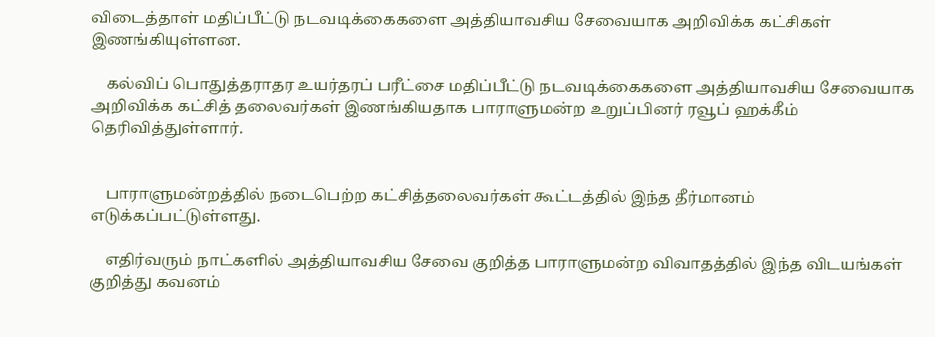விடைத்தாள் மதிப்பீட்டு நடவடிக்கைகளை அத்தியாவசிய சேவையாக அறிவிக்க கட்சிகள் இணங்கியுள்ளன.

    கல்விப் பொதுத்தராதர உயர்தரப் பரீட்சை மதிப்பீட்டு நடவடிக்கைகளை அத்தியாவசிய சேவையாக அறிவிக்க கட்சித் தலைவர்கள் இணங்கியதாக பாராளுமன்ற உறுப்பினர் ரவூப் ஹக்கீம் தெரிவித்துள்ளார்.


    பாராளுமன்றத்தில் நடைபெற்ற கட்சித்தலைவர்கள் கூட்டத்தில் இந்த தீர்மானம் எடுக்கப்பட்டுள்ளது.

    எதிர்வரும் நாட்களில் அத்தியாவசிய சேவை குறித்த பாராளுமன்ற விவாதத்தில் இந்த விடயங்கள் குறித்து கவனம்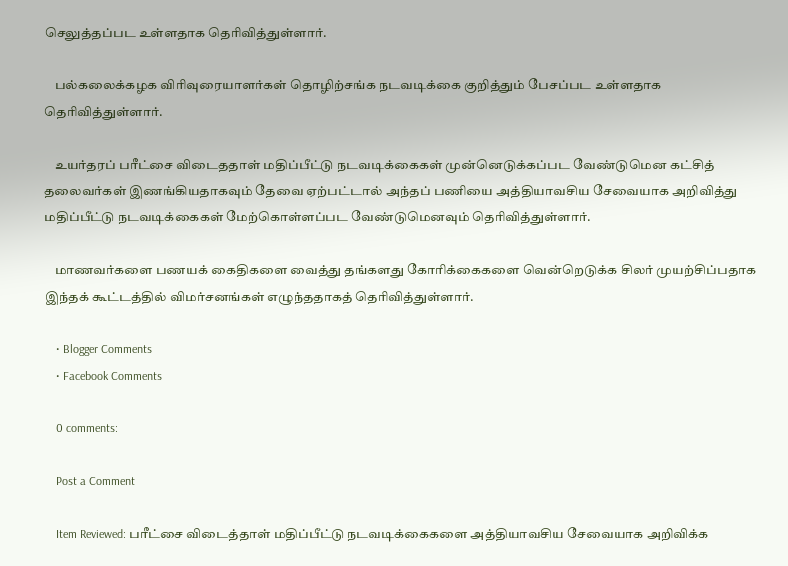செலுத்தப்பட உள்ளதாக தெரிவித்துள்ளார்.

    பல்கலைக்கழக விரிவுரையாளர்கள் தொழிற்சங்க நடவடிக்கை குறித்தும் பேசப்பட உள்ளதாக தெரிவித்துள்ளார்.

    உயர்தரப் பரீட்சை விடைததாள் மதிப்பீட்டு நடவடிக்கைகள் முன்னெடுக்கப்பட வேண்டுமென கட்சித் தலைவர்கள் இணங்கியதாகவும் தேவை ஏற்பட்டால் அந்தப் பணியை அத்தியாவசிய சேவையாக அறிவித்து மதிப்பீட்டு நடவடிக்கைகள் மேற்கொள்ளப்பட வேண்டுமெனவும் தெரிவித்துள்ளார்.

    மாணவர்களை பணயக் கைதிகளை வைத்து தங்களது கோரிக்கைகளை வென்றெடுக்க சிலர் முயற்சிப்பதாக இந்தக் கூட்டத்தில் விமர்சனங்கள் எழுந்ததாகத் தெரிவித்துள்ளார்.

    • Blogger Comments
    • Facebook Comments

    0 comments:

    Post a Comment

    Item Reviewed: பரீட்சை விடைத்தாள் மதிப்பீட்டு நடவடிக்கைகளை அத்தியாவசிய சேவையாக அறிவிக்க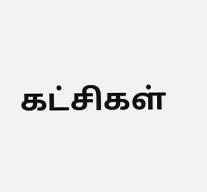கட்சிகள்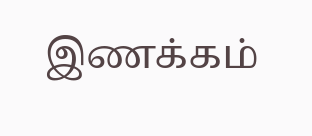இணக்கம்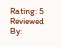Rating: 5 Reviewed By: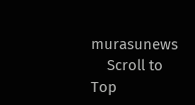murasunews
    Scroll to Top